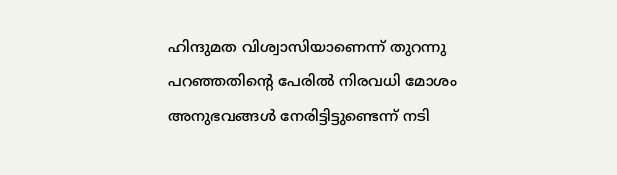ഹിന്ദുമത വിശ്വാസിയാണെന്ന് തുറന്നു പറഞ്ഞതിന്റെ പേരിൽ നിരവധി മോശം അനുഭവങ്ങൾ നേരിട്ടിട്ടുണ്ടെന്ന് നടി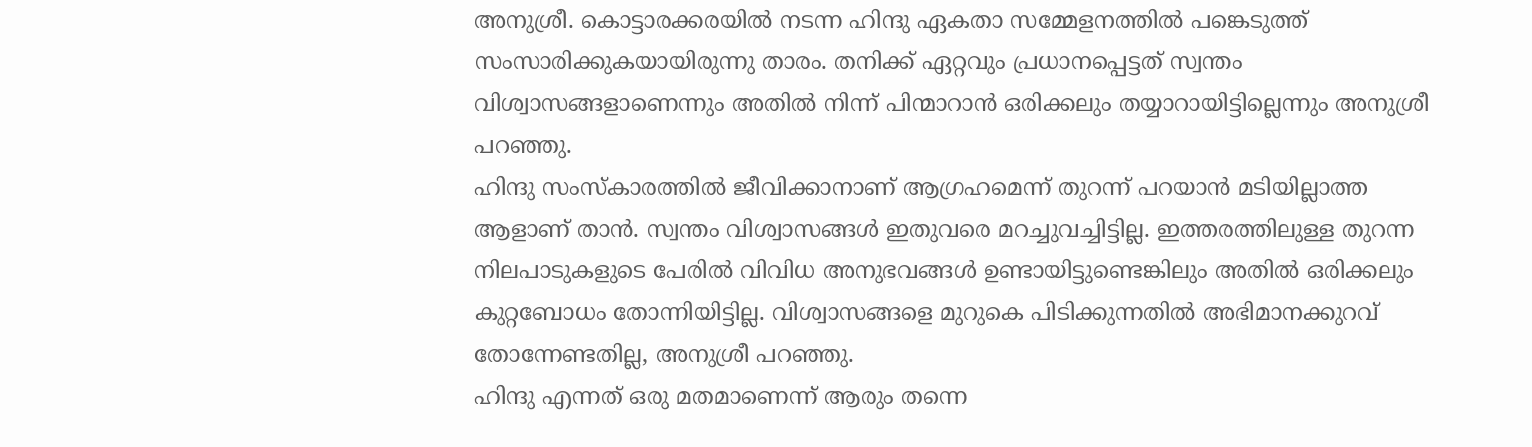അനുശ്രീ. കൊട്ടാരക്കരയിൽ നടന്ന ഹിന്ദു ഏകതാ സമ്മേളനത്തിൽ പങ്കെടുത്ത് സംസാരിക്കുകയായിരുന്നു താരം. തനിക്ക് ഏറ്റവും പ്രധാനപ്പെട്ടത് സ്വന്തം വിശ്വാസങ്ങളാണെന്നും അതിൽ നിന്ന് പിന്മാറാൻ ഒരിക്കലും തയ്യാറായിട്ടില്ലെന്നും അനുശ്രീ പറഞ്ഞു.
ഹിന്ദു സംസ്കാരത്തിൽ ജീവിക്കാനാണ് ആഗ്രഹമെന്ന് തുറന്ന് പറയാൻ മടിയില്ലാത്ത ആളാണ് താൻ. സ്വന്തം വിശ്വാസങ്ങൾ ഇതുവരെ മറച്ചുവച്ചിട്ടില്ല. ഇത്തരത്തിലുള്ള തുറന്ന നിലപാടുകളുടെ പേരിൽ വിവിധ അനുഭവങ്ങൾ ഉണ്ടായിട്ടുണ്ടെങ്കിലും അതിൽ ഒരിക്കലും കുറ്റബോധം തോന്നിയിട്ടില്ല. വിശ്വാസങ്ങളെ മുറുകെ പിടിക്കുന്നതിൽ അഭിമാനക്കുറവ് തോന്നേണ്ടതില്ല, അനുശ്രീ പറഞ്ഞു.
ഹിന്ദു എന്നത് ഒരു മതമാണെന്ന് ആരും തന്നെ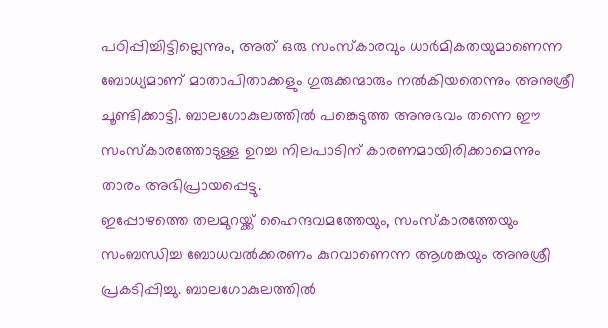പഠിപ്പിച്ചിട്ടില്ലെന്നും, അത് ഒരു സംസ്കാരവും ധാർമികതയുമാണെന്ന ബോധ്യമാണ് മാതാപിതാക്കളും ഗുരുക്കന്മാരും നൽകിയതെന്നും അനുശ്രീ ചൂണ്ടിക്കാട്ടി. ബാലഗോകുലത്തിൽ പങ്കെടുത്ത അനുഭവം തന്നെ ഈ സംസ്കാരത്തോടുള്ള ഉറച്ച നിലപാടിന് കാരണമായിരിക്കാമെന്നും താരം അഭിപ്രായപ്പെട്ടു.
ഇപ്പോഴത്തെ തലമുറയ്ക്ക് ഹൈന്ദവമത്തേയും, സംസ്കാരത്തേയും സംബന്ധിച്ച ബോധവൽക്കരണം കുറവാണെന്ന ആശങ്കയും അനുശ്രീ പ്രകടിപ്പിച്ചു. ബാലഗോകുലത്തിൽ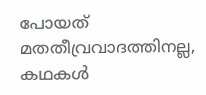പോയത് മതതീവ്രവാദത്തിനല്ല, കഥകൾ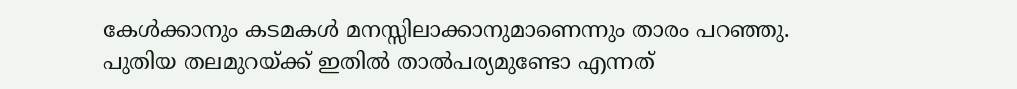കേൾക്കാനും കടമകൾ മനസ്സിലാക്കാനുമാണെന്നും താരം പറഞ്ഞു. പുതിയ തലമുറയ്ക്ക് ഇതിൽ താൽപര്യമുണ്ടോ എന്നത്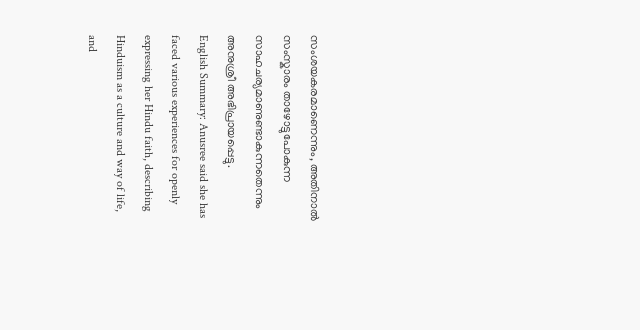സംശയകരമാണെന്നും, അതിനാൽ സംസ്കാരം താഴോട്ടുപോകുന്ന സാഹചര്യമാണുണ്ടാകുന്നതെന്നും അനുശ്രീ അഭിപ്രായപ്പെട്ടു.
English Summary: Anusree said she has faced various experiences for openly expressing her Hindu faith, describing Hinduism as a culture and way of life, and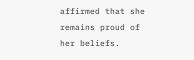affirmed that she remains proud of her beliefs.